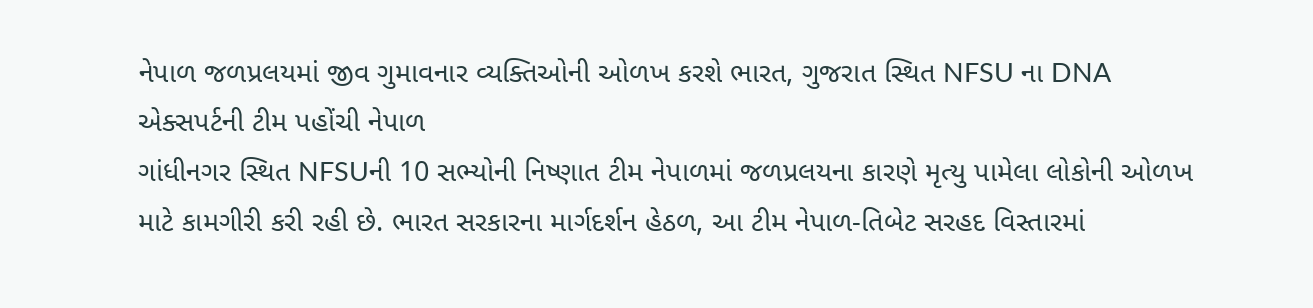નેપાળ જળપ્રલયમાં જીવ ગુમાવનાર વ્યક્તિઓની ઓળખ કરશે ભારત, ગુજરાત સ્થિત NFSU ના DNA એક્સપર્ટની ટીમ પહોંચી નેપાળ
ગાંધીનગર સ્થિત NFSUની 10 સભ્યોની નિષ્ણાત ટીમ નેપાળમાં જળપ્રલયના કારણે મૃત્યુ પામેલા લોકોની ઓળખ માટે કામગીરી કરી રહી છે. ભારત સરકારના માર્ગદર્શન હેઠળ, આ ટીમ નેપાળ-તિબેટ સરહદ વિસ્તારમાં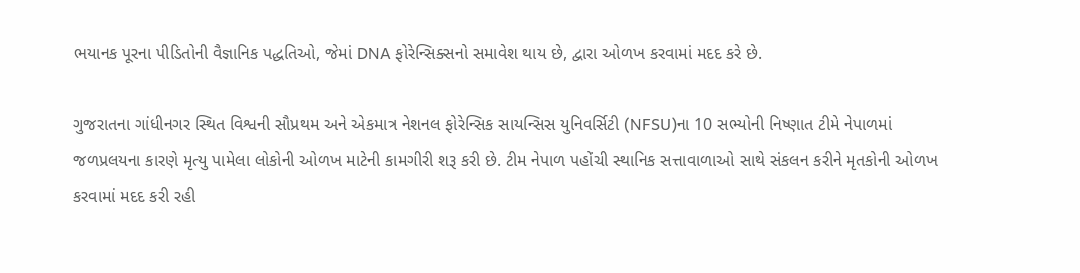ભયાનક પૂરના પીડિતોની વૈજ્ઞાનિક પદ્ધતિઓ, જેમાં DNA ફોરેન્સિક્સનો સમાવેશ થાય છે, દ્વારા ઓળખ કરવામાં મદદ કરે છે.

ગુજરાતના ગાંધીનગર સ્થિત વિશ્વની સૌપ્રથમ અને એકમાત્ર નેશનલ ફોરેન્સિક સાયન્સિસ યુનિવર્સિટી (NFSU)ના 10 સભ્યોની નિષ્ણાત ટીમે નેપાળમાં જળપ્રલયના કારણે મૃત્યુ પામેલા લોકોની ઓળખ માટેની કામગીરી શરૂ કરી છે. ટીમ નેપાળ પહોંચી સ્થાનિક સત્તાવાળાઓ સાથે સંકલન કરીને મૃતકોની ઓળખ કરવામાં મદદ કરી રહી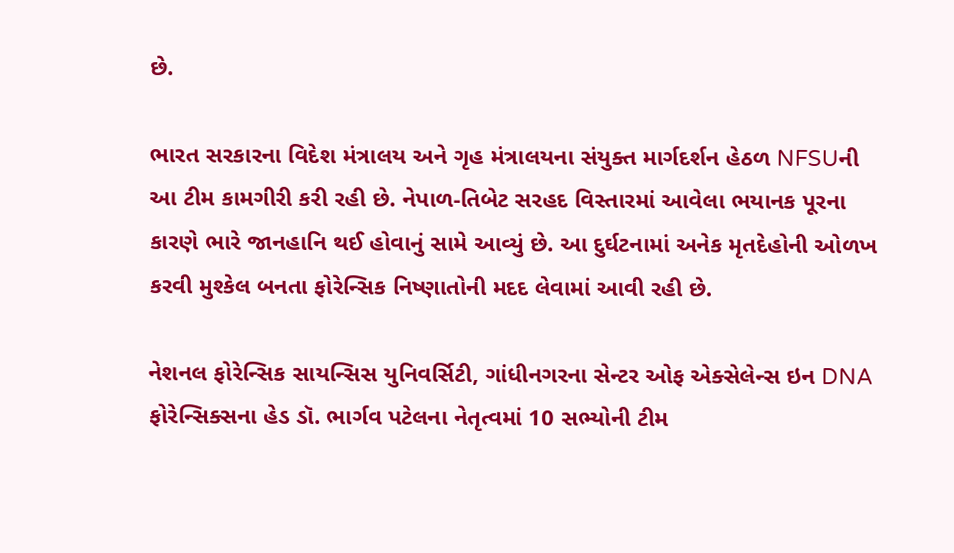છે.

ભારત સરકારના વિદેશ મંત્રાલય અને ગૃહ મંત્રાલયના સંયુક્ત માર્ગદર્શન હેઠળ NFSUની આ ટીમ કામગીરી કરી રહી છે. નેપાળ-તિબેટ સરહદ વિસ્તારમાં આવેલા ભયાનક પૂરના કારણે ભારે જાનહાનિ થઈ હોવાનું સામે આવ્યું છે. આ દુર્ઘટનામાં અનેક મૃતદેહોની ઓળખ કરવી મુશ્કેલ બનતા ફોરેન્સિક નિષ્ણાતોની મદદ લેવામાં આવી રહી છે.

નેશનલ ફોરેન્સિક સાયન્સિસ યુનિવર્સિટી, ગાંધીનગરના સેન્ટર ઓફ એક્સેલેન્સ ઇન DNA ફોરેન્સિક્સના હેડ ડૉ. ભાર્ગવ પટેલના નેતૃત્વમાં 10 સભ્યોની ટીમ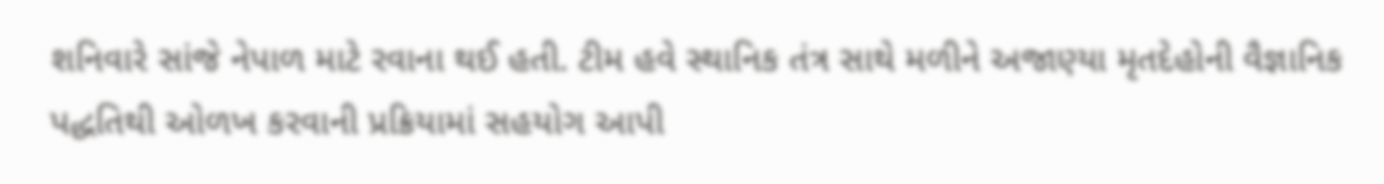શનિવારે સાંજે નેપાળ માટે રવાના થઈ હતી. ટીમ હવે સ્થાનિક તંત્ર સાથે મળીને અજાણ્યા મૃતદેહોની વૈજ્ઞાનિક પદ્ધતિથી ઓળખ કરવાની પ્રક્રિયામાં સહયોગ આપી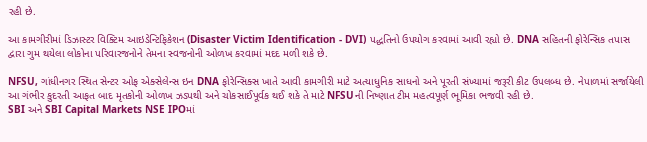રહી છે.

આ કામગીરીમાં ડિઝાસ્ટર વિક્ટિમ આઇડેન્ટિફિકેશન (Disaster Victim Identification - DVI) પદ્ધતિનો ઉપયોગ કરવામાં આવી રહ્યો છે. DNA સહિતની ફોરેન્સિક તપાસ દ્વારા ગુમ થયેલા લોકોના પરિવારજનોને તેમના સ્વજનોની ઓળખ કરવામાં મદદ મળી શકે છે.

NFSU, ગાંધીનગર સ્થિત સેન્ટર ઓફ એક્સેલેન્સ ઇન DNA ફોરેન્સિક્સ ખાતે આવી કામગીરી માટે અત્યાધુનિક સાધનો અને પૂરતી સંખ્યામાં જરૂરી કીટ ઉપલબ્ધ છે. નેપાળમાં સર્જાયેલી આ ગંભીર કુદરતી આફત બાદ મૃતકોની ઓળખ ઝડપથી અને ચોકસાઈપૂર્વક થઈ શકે તે માટે NFSUની નિષ્ણાત ટીમ મહત્વપૂર્ણ ભૂમિકા ભજવી રહી છે.
SBI અને SBI Capital Markets NSE IPOમાં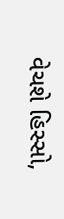વેચશે હિસ્સો,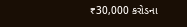₹30,000 કરોડના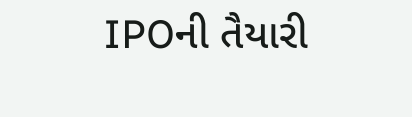IPOની તૈયારી